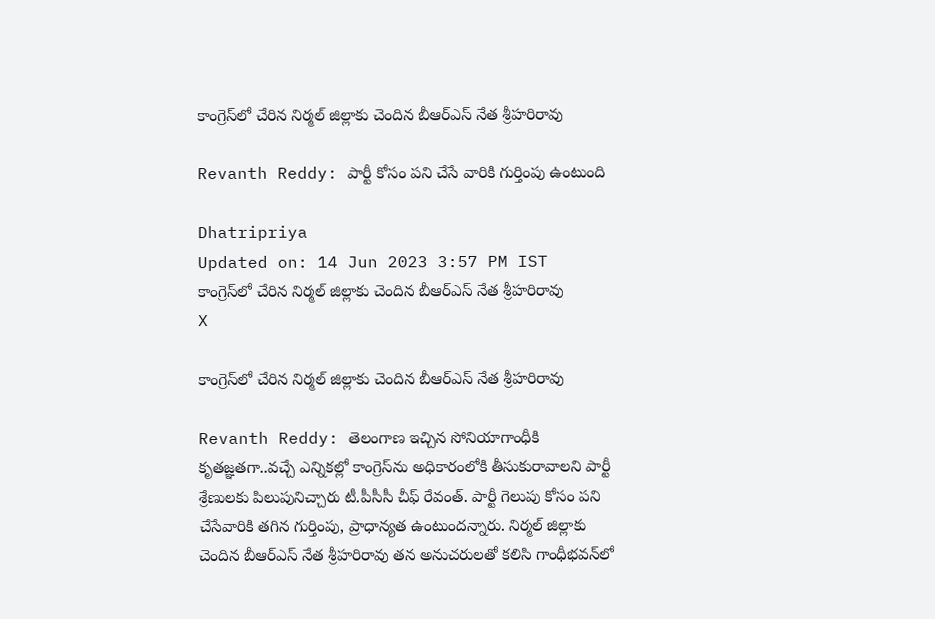కాంగ్రెస్‌లో చేరిన నిర్మల్ జిల్లాకు చెందిన బీఆర్ఎస్ నేత శ్రీహరిరావు

Revanth Reddy: పార్టీ కోసం పని చేసే వారికి గుర్తింపు ఉంటుంది

Dhatripriya
Updated on: 14 Jun 2023 3:57 PM IST
కాంగ్రెస్‌లో చేరిన నిర్మల్ జిల్లాకు చెందిన బీఆర్ఎస్ నేత శ్రీహరిరావు
X

కాంగ్రెస్‌లో చేరిన నిర్మల్ జిల్లాకు చెందిన బీఆర్ఎస్ నేత శ్రీహరిరావు

Revanth Reddy: తెలంగాణ ఇచ్చిన సోనియాగాంధీకి కృతజ్ఞతగా..వచ్చే ఎన్నికల్లో కాంగ్రెస్‌ను అధికారంలోకి తీసుకురావాలని పార్టీ శ్రేణులకు పిలుపునిచ్చారు టీ.పీసీసీ చీఫ్ రేవంత్. పార్టీ గెలుపు కోసం పని చేసేవారికి తగిన గుర్తింపు, ప్రాధాన్యత ఉంటుందన్నారు. నిర్మల్ జిల్లాకు చెందిన బీఆర్ఎస్ నేత శ్రీహరిరావు తన అనుచరులతో కలిసి గాంధీభవన్‌లో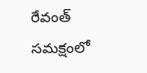రేవంత్ సమక్షంలో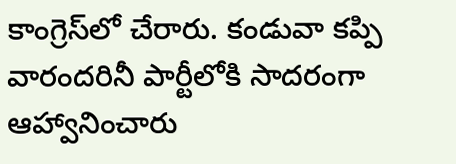కాంగ్రెస్‌లో చేరారు. కండువా కప్పి వారందరినీ పార్టీలోకి సాదరంగా ఆహ్వానించారు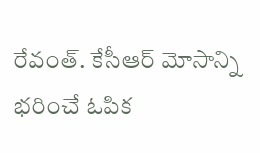రేవంత్. కేసీఆర్ మోసాన్ని భరించే ఓపిక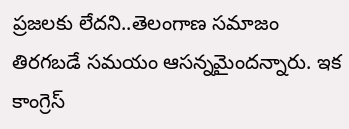ప్రజలకు లేదని..తెలంగాణ సమాజం తిరగబడే సమయం ఆసన్నమైందన్నారు. ఇక కాంగ్రెస్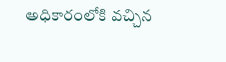అధికారంలోకి వచ్చిన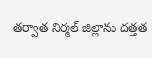తర్వాత నిర్మల్ జిల్లాను దత్తత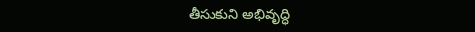తీసుకుని అభివృద్ధి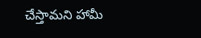చేస్తామని హామీ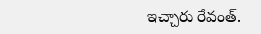ఇచ్చారు రేవంత్.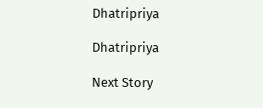Dhatripriya

Dhatripriya

Next Story